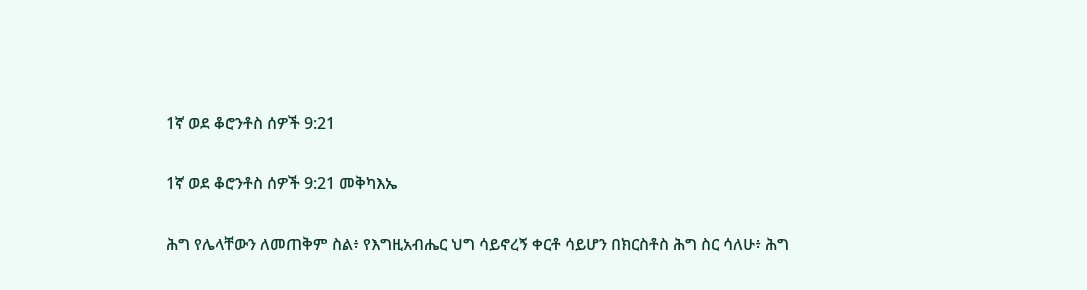1ኛ ወደ ቆሮንቶስ ሰዎች 9:21

1ኛ ወደ ቆሮንቶስ ሰዎች 9:21 መቅካእኤ

ሕግ የሌላቸውን ለመጠቅም ስል፥ የእግዚአብሔር ህግ ሳይኖረኝ ቀርቶ ሳይሆን በክርስቶስ ሕግ ስር ሳለሁ፥ ሕግ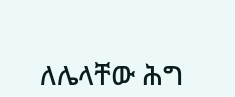ለሌላቸው ሕግ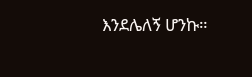እንደሌለኝ ሆንኩ።